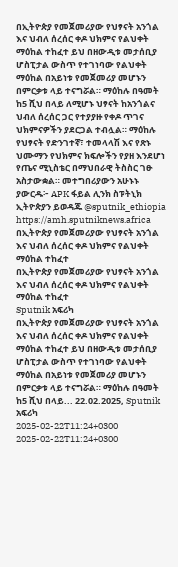በኢትዮጵያ የመጀመሪያው የህፃናት አንጎል እና ህብለ ሰረሰር ቀዶ ህክምና የልህቀት ማዕከል ተከፈተ ይህ በዘውዲቱ መታሰቢያ ሆስፒታል ውስጥ የተገነባው የልህቀት ማዕከል በአይነቱ የመጀመሪያ መሆኑን በምርቃቱ ላይ ተናግሯል። ማዕከሉ በዓመት ከ5 ሺህ በላይ ለሚሆኑ ህፃናት ከአንጎልና ህብለ ሰረሰር ጋር የተያያዙ የቀዶ ጥገና ህክምናዎችን ያደርጋል ተብሏል። ማዕከሉ የህፃናት የድንገተኛ፣ ተመላላሽ እና የጽኑ ህሙማን የህክምና ክፍሎችን የያዘ እንደሆነ የጤና ሚኒስቴር በማህበራዊ ትስስር ገፁ አስታውቋል። መተግበሪያውን አሁኑኑ ያውርዱ፦ APK ፋይል ሊንክ ስፑትኒክ ኢትዮጵያን ይወዳጁ @sputnik_ethiopia
https://amh.sputniknews.africa
በኢትዮጵያ የመጀመሪያው የህፃናት አንጎል እና ህብለ ሰረሰር ቀዶ ህክምና የልህቀት ማዕከል ተከፈተ
በኢትዮጵያ የመጀመሪያው የህፃናት አንጎል እና ህብለ ሰረሰር ቀዶ ህክምና የልህቀት ማዕከል ተከፈተ
Sputnik አፍሪካ
በኢትዮጵያ የመጀመሪያው የህፃናት አንጎል እና ህብለ ሰረሰር ቀዶ ህክምና የልህቀት ማዕከል ተከፈተ ይህ በዘውዲቱ መታሰቢያ ሆስፒታል ውስጥ የተገነባው የልህቀት ማዕከል በአይነቱ የመጀመሪያ መሆኑን በምርቃቱ ላይ ተናግሯል። ማዕከሉ በዓመት ከ5 ሺህ በላይ... 22.02.2025, Sputnik አፍሪካ
2025-02-22T11:24+0300
2025-02-22T11:24+0300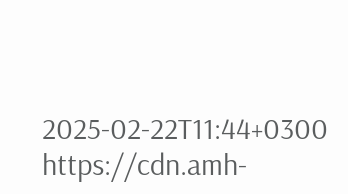2025-02-22T11:44+0300
https://cdn.amh-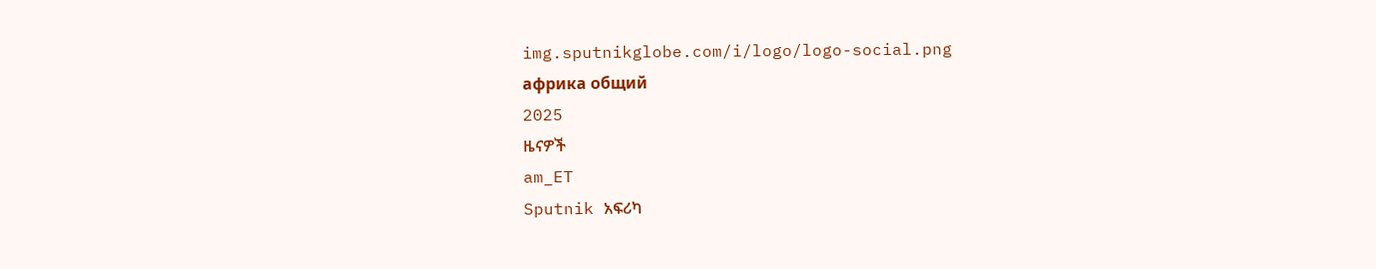img.sputnikglobe.com/i/logo/logo-social.png
африка общий
2025
ዜናዎች
am_ET
Sputnik አፍሪካ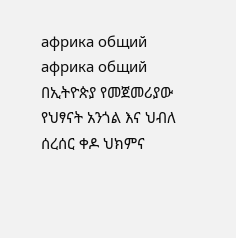африка общий
африка общий
በኢትዮጵያ የመጀመሪያው የህፃናት አንጎል እና ህብለ ሰረሰር ቀዶ ህክምና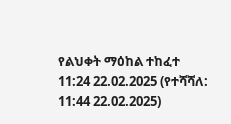የልህቀት ማዕከል ተከፈተ
11:24 22.02.2025 (የተሻሻለ: 11:44 22.02.2025)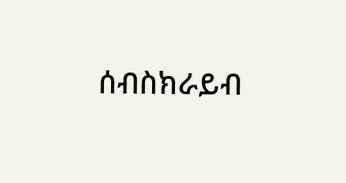ሰብስክራይብ